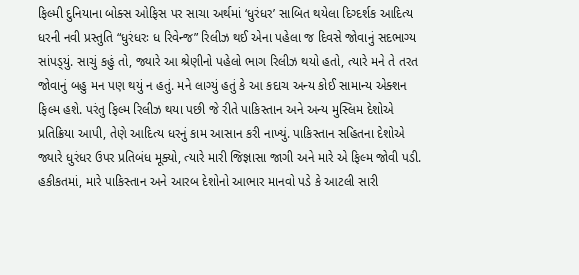ફિલ્મી દુનિયાના બોક્સ ઓફિસ પર સાચા અર્થમાં ‘ધુરંધર’ સાબિત થયેલા દિગ્દર્શક આદિત્ય ધરની નવી પ્રસ્તુતિ “ધુરંધરઃ ધ રિવેન્જ” રિલીઝ થઈ એના પહેલા જ દિવસે જોવાનું સદભાગ્ય સાંપડ્‌યું. સાચું કહું તો, જ્યારે આ શ્રેણીનો પહેલો ભાગ રિલીઝ થયો હતો, ત્યારે મને તે તરત જોવાનું બહુ મન પણ થયું ન હતું. મને લાગ્યું હતું કે આ કદાચ અન્ય કોઈ સામાન્ય એક્શન ફિલ્મ હશે. પરંતુ ફિલ્મ રિલીઝ થયા પછી જે રીતે પાકિસ્તાન અને અન્ય મુસ્લિમ દેશોએ પ્રતિક્રિયા આપી, તેણે આદિત્ય ધરનું કામ આસાન કરી નાખ્યું. પાકિસ્તાન સહિતના દેશોએ જ્યારે ધુરંધર ઉપર પ્રતિબંધ મૂક્યો, ત્યારે મારી જિજ્ઞાસા જાગી અને મારે એ ફિલ્મ જોવી પડી. હકીકતમાં, મારે પાકિસ્તાન અને આરબ દેશોનો આભાર માનવો પડે કે આટલી સારી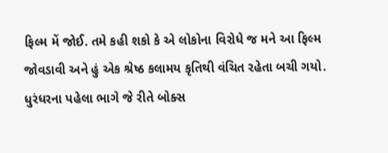ફિલ્મ મેં જોઈ. તમે કહી શકો કે એ લોકોના વિરોધે જ મને આ ફિલ્મ જોવડાવી અને હું એક શ્રેષ્ઠ કલામય કૃતિથી વંચિત રહેતા બચી ગયો.
ધુરંધરના પહેલા ભાગે જે રીતે બોક્સ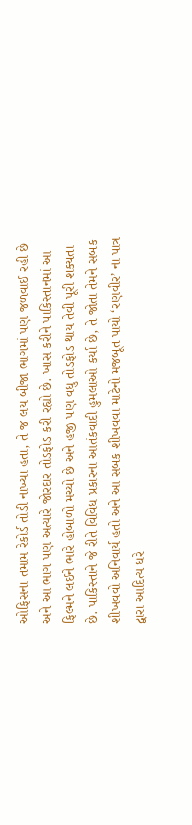ઓફિસના તમામ રેકોર્ડ તોડી નાખ્યા હતા, તે જ લય બીજા ભાગમાં પણ જળવાઈ રહી છે અને આ ભાગ પણ અત્યારે જોરદાર તોડફોડ કરી રહ્યો છે. ખાસ કરીને પાકિસ્તાનમાં આ ફિલ્મને લઈને ભારે હોબાળો મચ્યો છે અને હજી પણ વધુ તોડફોડ થાય તેવી પૂરી શક્યતા છે. પાકિસ્તાને જે રીતે વિવિધ પ્રકારના આતંકવાદી હુમલાઓ કર્યા છે, તે જોતા તેમને સબક શીખવવો અનિવાર્ય હતો અને આ સબક શીખવવા માટેનો મજબૂત પાયો ‘રણવીર’ ના પાત્ર દ્વારા આદિત્ય ધરે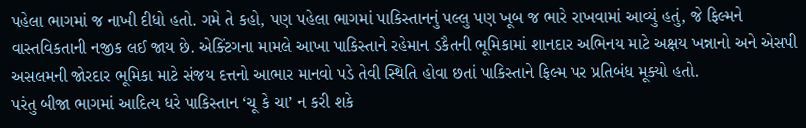પહેલા ભાગમાં જ નાખી દીધો હતો. ગમે તે કહો, પણ પહેલા ભાગમાં પાકિસ્તાનનું પલ્લુ પણ ખૂબ જ ભારે રાખવામાં આવ્યું હતું, જે ફિલ્મને વાસ્તવિકતાની નજીક લઈ જાય છે. એક્ટિંગના મામલે આખા પાકિસ્તાને રહેમાન ડકૈતની ભૂમિકામાં શાનદાર અભિનય માટે અક્ષય ખન્નાનો અને એસપી અસલમની જોરદાર ભૂમિકા માટે સંજય દત્તનો આભાર માનવો પડે તેવી સ્થિતિ હોવા છતાં પાકિસ્તાને ફિલ્મ પર પ્રતિબંધ મૂક્યો હતો.
પરંતુ બીજા ભાગમાં આદિત્ય ધરે પાકિસ્તાન ‘ચૂ કે ચા’ ન કરી શકે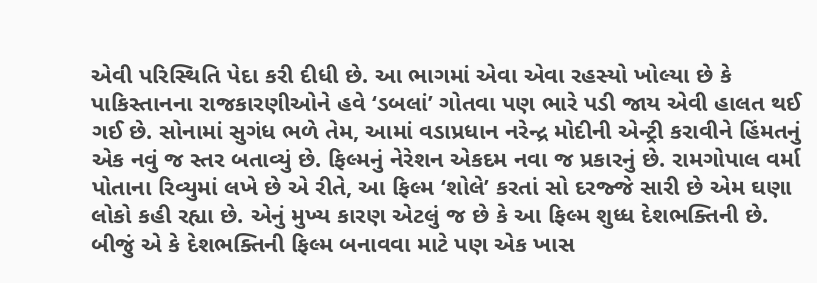એવી પરિસ્થિતિ પેદા કરી દીધી છે. આ ભાગમાં એવા એવા રહસ્યો ખોલ્યા છે કે પાકિસ્તાનના રાજકારણીઓને હવે ‘ડબલાં’ ગોતવા પણ ભારે પડી જાય એવી હાલત થઈ ગઈ છે. સોનામાં સુગંધ ભળે તેમ, આમાં વડાપ્રધાન નરેન્દ્ર મોદીની એન્ટ્રી કરાવીને હિંમતનું એક નવું જ સ્તર બતાવ્યું છે. ફિલ્મનું નેરેશન એકદમ નવા જ પ્રકારનું છે. રામગોપાલ વર્મા પોતાના રિવ્યુમાં લખે છે એ રીતે, આ ફિલ્મ ‘શોલે’ કરતાં સો દરજ્જે સારી છે એમ ઘણા લોકો કહી રહ્યા છે. એનું મુખ્ય કારણ એટલું જ છે કે આ ફિલ્મ શુધ્ધ દેશભક્તિની છે. બીજું એ કે દેશભક્તિની ફિલ્મ બનાવવા માટે પણ એક ખાસ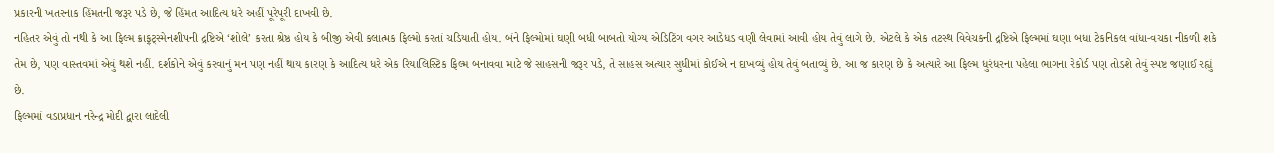પ્રકારની ખતરનાક હિંમતની જરૂર પડે છે, જે હિંમત આદિત્ય ધરે અહીં પૂરેપૂરી દાખવી છે.
નહિતર એવું તો નથી કે આ ફિલ્મ ક્રાફ્‌ટ્‌સ્મેનશીપની દ્રષ્ટિએ ‘શોલે’ કરતા શ્રેષ્ઠ હોય કે બીજી એવી કલાત્મક ફિલ્મો કરતાં ચડિયાતી હોય. બંને ફિલ્મોમાં ઘણી બધી બાબતો યોગ્ય એડિટિંગ વગર આડેધડ વણી લેવામાં આવી હોય તેવું લાગે છે. એટલે કે એક તટસ્થ વિવેચકની દ્રષ્ટિએ ફિલ્મમાં ઘણા બધા ટેકનિકલ વાંધા-વચકા નીકળી શકે તેમ છે, પણ વાસ્તવમાં એવું થશે નહીં. દર્શકોને એવું કરવાનું મન પણ નહીં થાય કારણ કે આદિત્ય ધરે એક રિયાલિસ્ટિક ફિલ્મ બનાવવા માટે જે સાહસની જરૂર પડે, તે સાહસ અત્યાર સુધીમાં કોઈએ ન દાખવ્યું હોય તેવું બતાવ્યું છે. આ જ કારણ છે કે અત્યારે આ ફિલ્મ ધુરંધરના પહેલા ભાગના રેકોર્ડ પણ તોડશે તેવું સ્પષ્ટ જણાઈ રહ્યું છે.
ફિલ્મમાં વડાપ્રધાન નરેન્દ્ર મોદી દ્વારા લાદેલી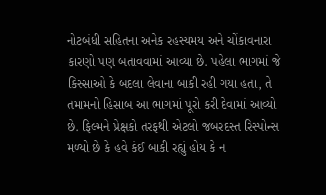નોટબંધી સહિતના અનેક રહસ્યમય અને ચોંકાવનારા કારણો પણ બતાવવામાં આવ્યા છે. પહેલા ભાગમાં જે કિસ્સાઓ કે બદલા લેવાના બાકી રહી ગયા હતા, તે તમામનો હિસાબ આ ભાગમાં પૂરો કરી દેવામાં આવ્યો છે. ફિલ્મને પ્રેક્ષકો તરફથી એટલો જબરદસ્ત રિસ્પોન્સ મળ્યો છે કે હવે કંઈ બાકી રહ્યું હોય કે ન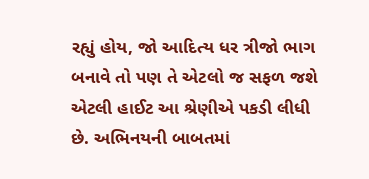રહ્યું હોય, જો આદિત્ય ધર ત્રીજો ભાગ બનાવે તો પણ તે એટલો જ સફળ જશે એટલી હાઈટ આ શ્રેણીએ પકડી લીધી છે. અભિનયની બાબતમાં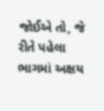જોઈએ તો, જે રીતે પહેલા ભાગમાં અક્ષય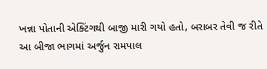ખન્ના પોતાની એક્ટિંગથી બાજી મારી ગયો હતો, બરાબર તેવી જ રીતે આ બીજા ભાગમાં અર્જુન રામપાલ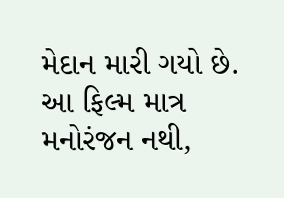મેદાન મારી ગયો છે. આ ફિલ્મ માત્ર મનોરંજન નથી,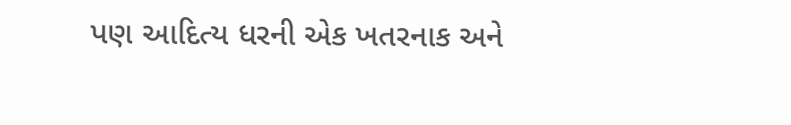પણ આદિત્ય ધરની એક ખતરનાક અને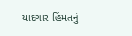યાદગાર હિંમતનું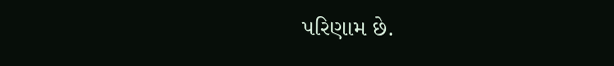પરિણામ છે.